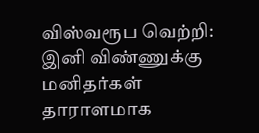விஸ்வரூப வெற்றி: இனி விண்ணுக்கு மனிதர்கள் தாராளமாக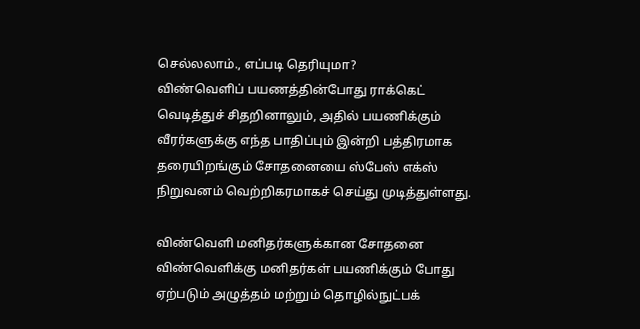செல்லலாம்., எப்படி தெரியுமா?
விண்வெளிப் பயணத்தின்போது ராக்கெட் வெடித்துச் சிதறினாலும், அதில் பயணிக்கும் வீரர்களுக்கு எந்த பாதிப்பும் இன்றி பத்திரமாக தரையிறங்கும் சோதனையை ஸ்பேஸ் எக்ஸ் நிறுவனம் வெற்றிகரமாகச் செய்து முடித்துள்ளது.

விண்வெளி மனிதர்களுக்கான சோதனை
விண்வெளிக்கு மனிதர்கள் பயணிக்கும் போது ஏற்படும் அழுத்தம் மற்றும் தொழில்நுட்பக்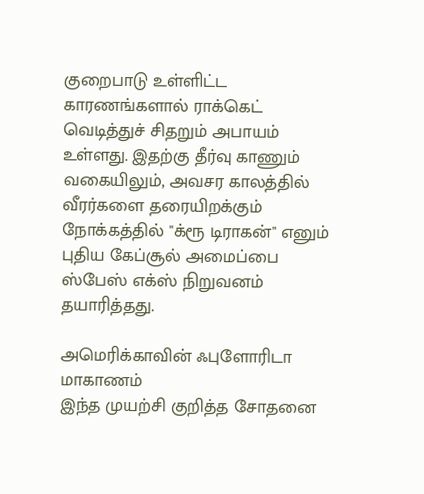குறைபாடு உள்ளிட்ட காரணங்களால் ராக்கெட் வெடித்துச் சிதறும் அபாயம் உள்ளது. இதற்கு தீர்வு காணும் வகையிலும், அவசர காலத்தில் வீரர்களை தரையிறக்கும் நோக்கத்தில் "க்ரூ டிராகன்" எனும் புதிய கேப்சூல் அமைப்பை ஸ்பேஸ் எக்ஸ் நிறுவனம் தயாரித்தது.

அமெரிக்காவின் ஃபுளோரிடா மாகாணம்
இந்த முயற்சி குறித்த சோதனை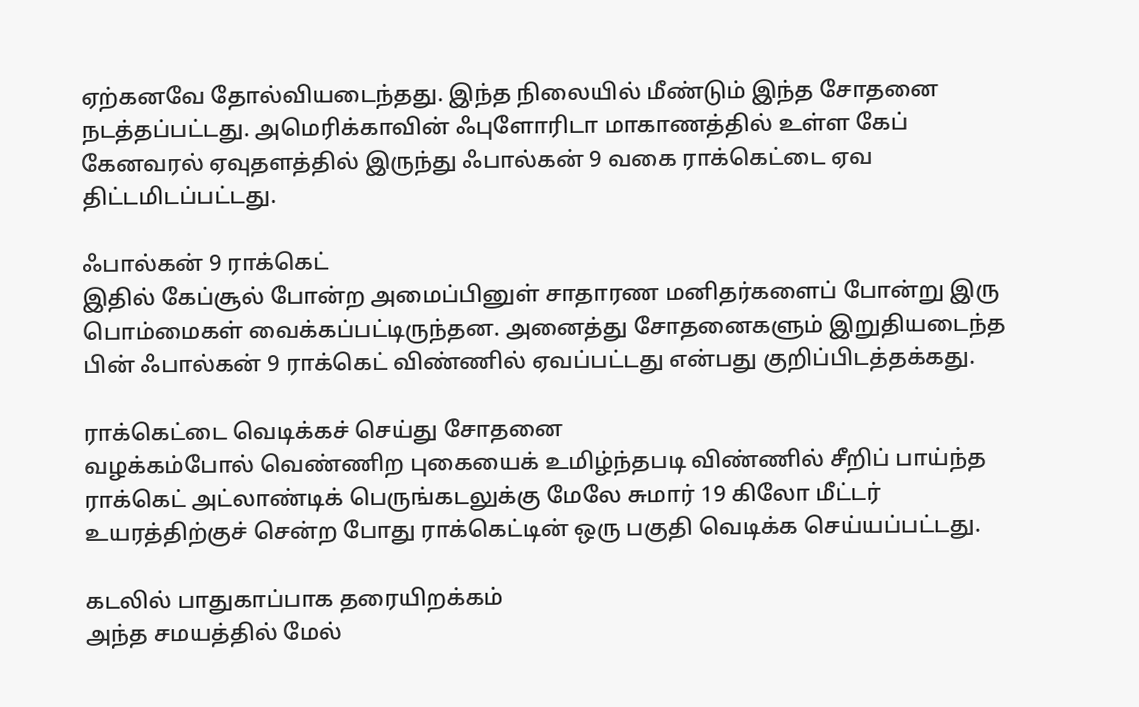ஏற்கனவே தோல்வியடைந்தது. இந்த நிலையில் மீண்டும் இந்த சோதனை நடத்தப்பட்டது. அமெரிக்காவின் ஃபுளோரிடா மாகாணத்தில் உள்ள கேப் கேனவரல் ஏவுதளத்தில் இருந்து ஃபால்கன் 9 வகை ராக்கெட்டை ஏவ திட்டமிடப்பட்டது.

ஃபால்கன் 9 ராக்கெட்
இதில் கேப்சூல் போன்ற அமைப்பினுள் சாதாரண மனிதர்களைப் போன்று இரு பொம்மைகள் வைக்கப்பட்டிருந்தன. அனைத்து சோதனைகளும் இறுதியடைந்த பின் ஃபால்கன் 9 ராக்கெட் விண்ணில் ஏவப்பட்டது என்பது குறிப்பிடத்தக்கது.

ராக்கெட்டை வெடிக்கச் செய்து சோதனை
வழக்கம்போல் வெண்ணிற புகையைக் உமிழ்ந்தபடி விண்ணில் சீறிப் பாய்ந்த ராக்கெட் அட்லாண்டிக் பெருங்கடலுக்கு மேலே சுமார் 19 கிலோ மீட்டர் உயரத்திற்குச் சென்ற போது ராக்கெட்டின் ஒரு பகுதி வெடிக்க செய்யப்பட்டது.

கடலில் பாதுகாப்பாக தரையிறக்கம்
அந்த சமயத்தில் மேல்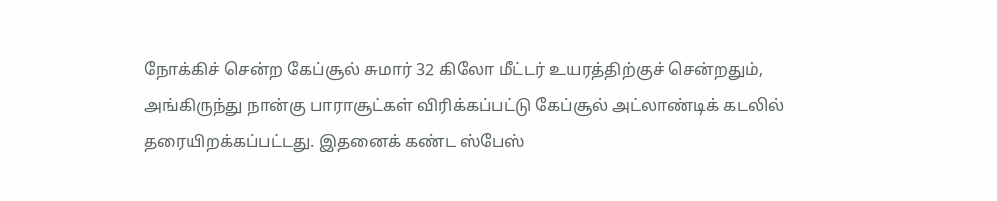நோக்கிச் சென்ற கேப்சூல் சுமார் 32 கிலோ மீட்டர் உயரத்திற்குச் சென்றதும், அங்கிருந்து நான்கு பாராசூட்கள் விரிக்கப்பட்டு கேப்சூல் அட்லாண்டிக் கடலில் தரையிறக்கப்பட்டது. இதனைக் கண்ட ஸ்பேஸ்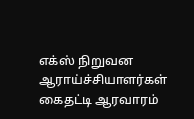எக்ஸ் நிறுவன ஆராய்ச்சியாளர்கள் கைதட்டி ஆரவாரம்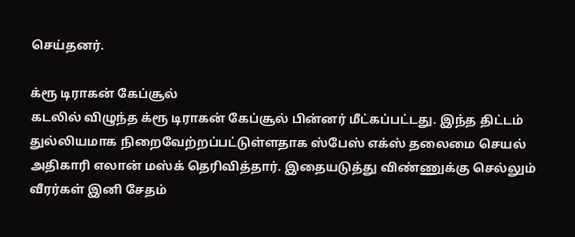செய்தனர்.

க்ரூ டிராகன் கேப்சூல்
கடலில் விழுந்த க்ரூ டிராகன் கேப்சூல் பின்னர் மீட்கப்பட்டது. இந்த திட்டம் துல்லியமாக நிறைவேற்றப்பட்டுள்ளதாக ஸ்பேஸ் எக்ஸ் தலைமை செயல் அதிகாரி எலான் மஸ்க் தெரிவித்தார். இதையடுத்து விண்ணுக்கு செல்லும் வீரர்கள் இனி சேதம்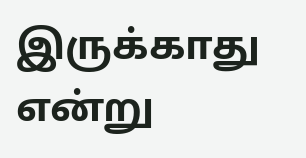இருக்காது என்று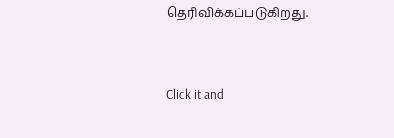தெரிவிக்கப்படுகிறது.


Click it and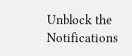Unblock the Notifications